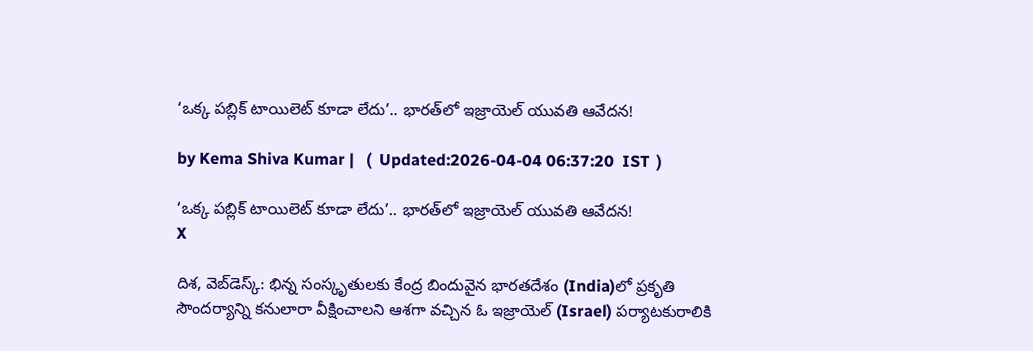‘ఒక్క పబ్లిక్ టాయిలెట్ కూడా లేదు’.. భారత్‌లో ఇజ్రాయెల్ యువతి ఆవేదన!

by Kema Shiva Kumar |   (  Updated:2026-04-04 06:37:20  IST  )

‘ఒక్క పబ్లిక్ టాయిలెట్ కూడా లేదు’.. భారత్‌లో ఇజ్రాయెల్ యువతి ఆవేదన!
X

దిశ, వెబ్‌డెస్క్: భిన్న సంస్కృతులకు కేంద్ర బిందువైన భారతదేశం (India)లో ప్రకృతి సౌందర్యాన్ని కనులారా వీక్షించాలని ఆశగా వచ్చిన ఓ ఇజ్రాయెల్ (Israel) పర్యాటకురాలికి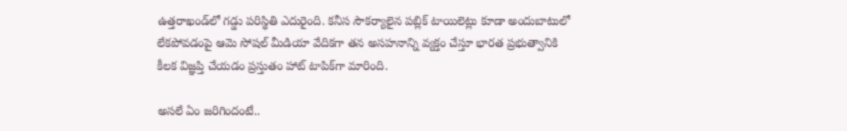ఉత్తరాఖండ్‌లో గడ్డు పరిస్థితి ఎదురైంది. కనీస సౌకర్యాలైన పబ్లిక్ టాయిలెట్లు కూడా అందుబాటులో లేకపోవడంపై ఆమె సోషల్ మీడియా వేదికగా తన అసహనాన్ని వ్యక్తం చేస్తూ భారత ప్రభుత్వానికి కీలక విజ్ఞప్తి చేయడం ప్రస్తుతం హాట్ టాపిక్‌గా మారింది.

అసలే ఏం జరిగిందంటే..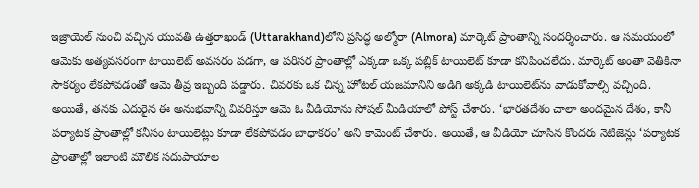ఇజ్రాయెల్ నుంచి వచ్చిన యువతి ఉత్తరాఖండ్‌ (Uttarakhand)లోని ప్రసిద్ధ అల్మోరా (Almora) మార్కెట్ ప్రాంతాన్ని సందర్శించారు. ఆ సమయంలో ఆమెకు అత్యవసరంగా టాయిలెట్ అవసరం పడగా, ఆ పరిసర ప్రాంతాల్లో ఎక్కడా ఒక్క పబ్లిక్ టాయిలెట్ కూడా కనిపించలేదు. మార్కెట్ అంతా వెతికినా సౌకర్యం లేకపోవడంతో ఆమె తీవ్ర ఇబ్బంది పడ్డారు. చివరకు ఒక చిన్న హోటల్ యజమానిని అడిగి అక్కడి టాయిలెట్‌ను వాడుకోవాల్సి వచ్చింది. అయితే, తనకు ఎదురైన ఈ అనుభవాన్ని వివరిస్తూ ఆమె ఓ వీడియోను సోషల్ మీడియాలో పోస్ట్ చేశారు. ‘భారతదేశం చాలా అందమైన దేశం, కానీ పర్యాటక ప్రాంతాల్లో కనీసం టాయిలెట్లు కూడా లేకపోవడం బాధాకరం’ అని కామెంట్ చేశారు. అయితే, ఆ వీడియో చూసిన కొందరు నెటిజెన్లు ‘పర్యాటక ప్రాంతాల్లో ఇలాంటి మౌలిక సదుపాయాల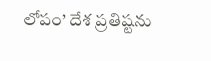లోపం’ దేశ ప్రతిష్టను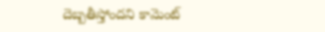దెబ్బతీస్తోందని కామెంట్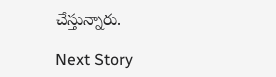చేస్తున్నారు.

Next Story